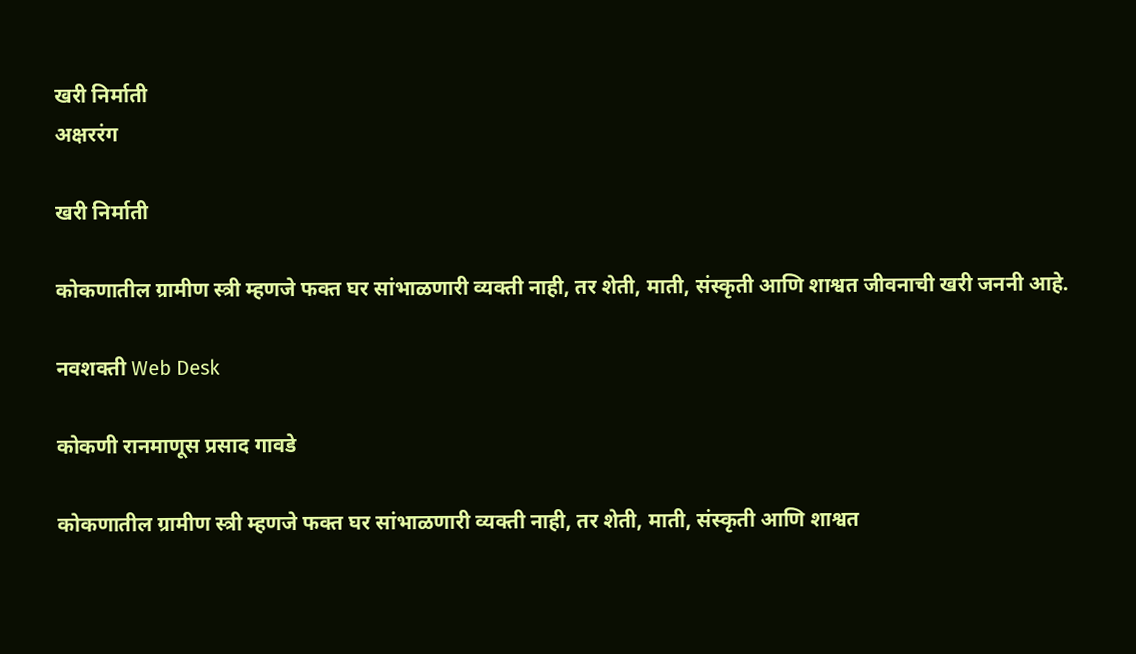खरी निर्माती
अक्षररंग

खरी निर्माती

कोकणातील ग्रामीण स्त्री म्हणजे फक्त घर सांभाळणारी व्यक्ती नाही, तर शेती, माती, संस्कृती आणि शाश्वत जीवनाची खरी जननी आहे.

नवशक्ती Web Desk

कोकणी रानमाणूस प्रसाद गावडे

कोकणातील ग्रामीण स्त्री म्हणजे फक्त घर सांभाळणारी व्यक्ती नाही, तर शेती, माती, संस्कृती आणि शाश्वत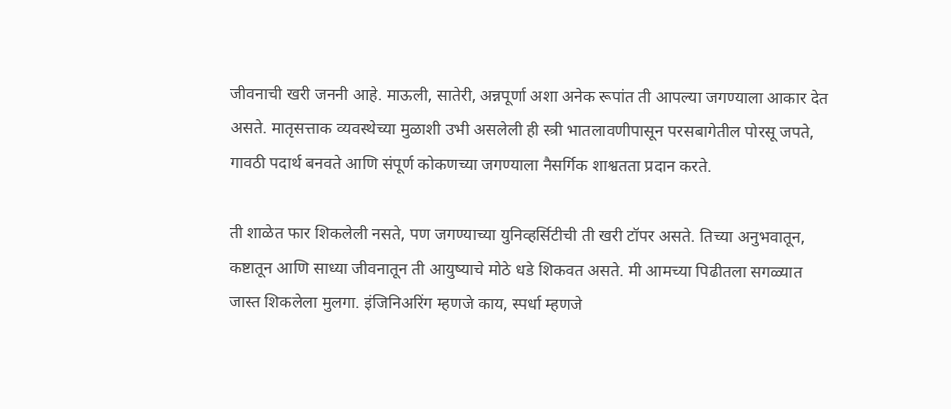जीवनाची खरी जननी आहे. माऊली, सातेरी, अन्नपूर्णा अशा अनेक रूपांत ती आपल्या जगण्याला आकार देत असते. मातृसत्ताक व्यवस्थेच्या मुळाशी उभी असलेली ही स्त्री भातलावणीपासून परसबागेतील पोरसू जपते, गावठी पदार्थ बनवते आणि संपूर्ण कोकणच्या जगण्याला नैसर्गिक शाश्वतता प्रदान करते.

ती शाळेत फार शिकलेली नसते, पण जगण्याच्या युनिव्हर्सिटीची ती खरी टॉपर असते. तिच्या अनुभवातून, कष्टातून आणि साध्या जीवनातून ती आयुष्याचे मोठे धडे शिकवत असते. मी आमच्या पिढीतला सगळ्यात जास्त शिकलेला मुलगा. इंजिनिअरिंग म्हणजे काय, स्पर्धा म्हणजे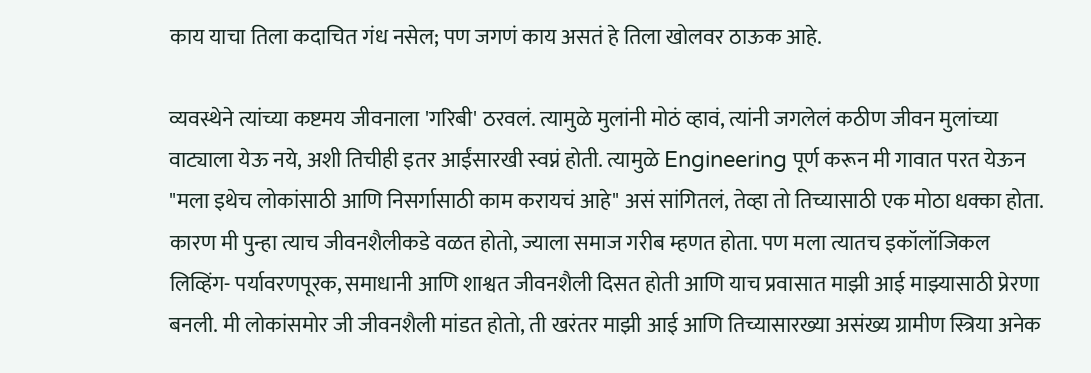काय याचा तिला कदाचित गंध नसेल; पण जगणं काय असतं हे तिला खोलवर ठाऊक आहे.

व्यवस्थेने त्यांच्या कष्टमय जीवनाला 'गरिबी' ठरवलं. त्यामुळे मुलांनी मोठं व्हावं, त्यांनी जगलेलं कठीण जीवन मुलांच्या वाट्याला येऊ नये, अशी तिचीही इतर आईंसारखी स्वप्नं होती. त्यामुळे Engineering पूर्ण करून मी गावात परत येऊन "मला इथेच लोकांसाठी आणि निसर्गासाठी काम करायचं आहे" असं सांगितलं, तेव्हा तो तिच्यासाठी एक मोठा धक्का होता. कारण मी पुन्हा त्याच जीवनशैलीकडे वळत होतो, ज्याला समाज गरीब म्हणत होता. पण मला त्यातच इकॉलॉजिकल लिव्हिंग- पर्यावरणपूरक, समाधानी आणि शाश्वत जीवनशैली दिसत होती आणि याच प्रवासात माझी आई माझ्यासाठी प्रेरणा बनली. मी लोकांसमोर जी जीवनशैली मांडत होतो, ती खरंतर माझी आई आणि तिच्यासारख्या असंख्य ग्रामीण स्त्रिया अनेक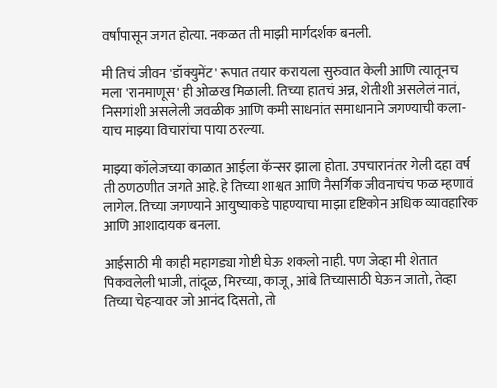वर्षांपासून जगत होत्या. नकळत ती माझी मार्गदर्शक बनली.

मी तिचं जीवन 'डॉक्युमेंट' रूपात तयार करायला सुरुवात केली आणि त्यातूनच मला 'रानमाणूस' ही ओळख मिळाली. तिच्या हातचं अन्न, शेतीशी असलेलं नातं, निसगांशी असलेली जवळीक आणि कमी साधनांत समाधानाने जगण्याची कला- याच माझ्या विचारांचा पाया ठरल्या.

माझ्या कॉलेजच्या काळात आईला कॅन्सर झाला होता. उपचारानंतर गेली दहा वर्ष ती ठणठणीत जगते आहे. हे तिच्या शाश्वत आणि नैसर्गिक जीवनाचंच फळ म्हणावं लागेल. तिच्या जगण्याने आयुष्याकडे पाहण्याचा माझा दृष्टिकोन अधिक व्यावहारिक आणि आशादायक बनला.

आईसाठी मी काही महागड्या गोष्टी घेऊ शकलो नाही. पण जेव्हा मी शेतात पिकवलेली भाजी, तांदूळ, मिरच्या, काजू, आंबे तिच्यासाठी घेऊन जातो, तेव्हा तिच्या चेहऱ्यावर जो आनंद दिसतो, तो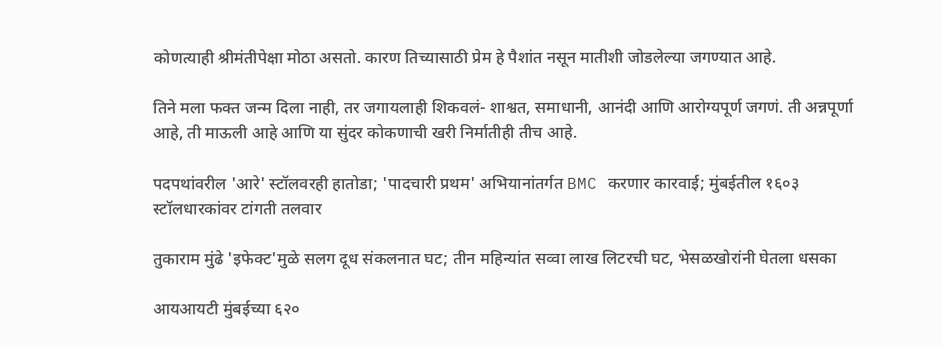कोणत्याही श्रीमंतीपेक्षा मोठा असतो. कारण तिच्यासाठी प्रेम हे पैशांत नसून मातीशी जोडलेल्या जगण्यात आहे.

तिने मला फक्त जन्म दिला नाही, तर जगायलाही शिकवलं- शाश्वत, समाधानी, आनंदी आणि आरोग्यपूर्ण जगणं. ती अन्नपूर्णा आहे, ती माऊली आहे आणि या सुंदर कोकणाची खरी निर्मातीही तीच आहे.

पदपथांवरील 'आरे' स्टॉलवरही हातोडा; 'पादचारी प्रथम' अभियानांतर्गत BMC करणार कारवाई; मुंबईतील १६०३ स्टॉलधारकांवर टांगती तलवार

तुकाराम मुंढे 'इफेक्ट'मुळे सलग दूध संकलनात घट; तीन महिन्यांत सव्वा लाख लिटरची घट, भेसळखोरांनी घेतला धसका

आयआयटी मुंबईच्या ६२०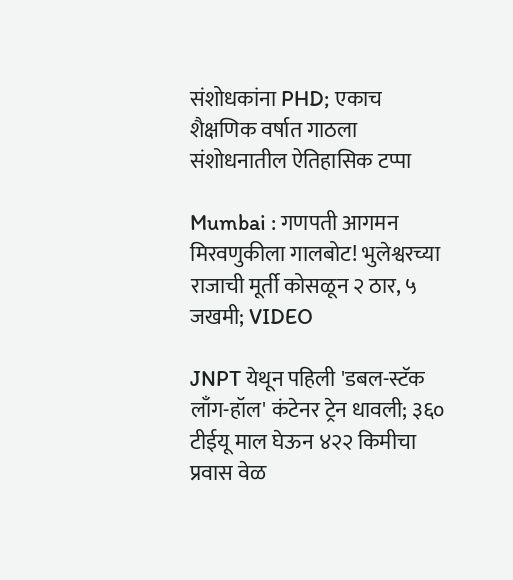संशोधकांना PHD; एकाच शैक्षणिक वर्षात गाठला संशोधनातील ऐतिहासिक टप्पा

Mumbai : गणपती आगमन मिरवणुकीला गालबोट! भुलेश्वरच्या राजाची मूर्ती कोसळून २ ठार, ५ जखमी; VIDEO

JNPT येथून पहिली 'डबल-स्टॅक लाँग-हॉल' कंटेनर ट्रेन धावली; ३६० टीईयू माल घेऊन ४२२ किमीचा प्रवास वेळ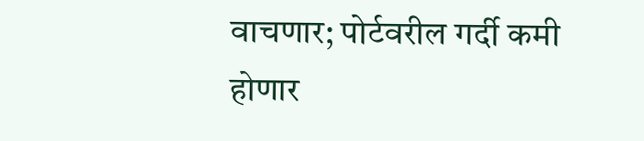वाचणार; पोर्टवरील गर्दी कमी होणार